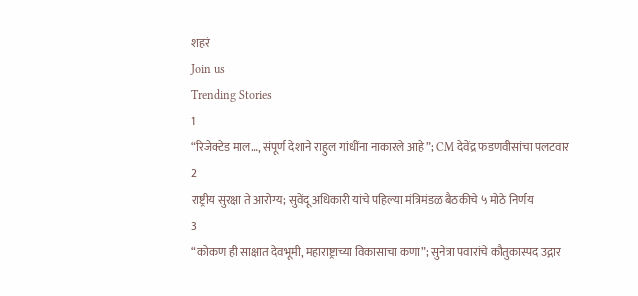शहरं
Join us
Trending Stories
1
“रिजेक्टेड माल…, संपूर्ण देशाने राहुल गांधींना नाकारले आहे”; CM देवेंद्र फडणवीसांचा पलटवार
2
राष्ट्रीय सुरक्षा ते आरोग्य; सुवेंदू अधिकारी यांचे पहिल्या मंत्रिमंडळ बैठकीचे ५ मोठे निर्णय
3
“कोकण ही साक्षात देवभूमी, महाराष्ट्राच्या विकासाचा कणा”; सुनेत्रा पवारांचे कौतुकास्पद उद्गार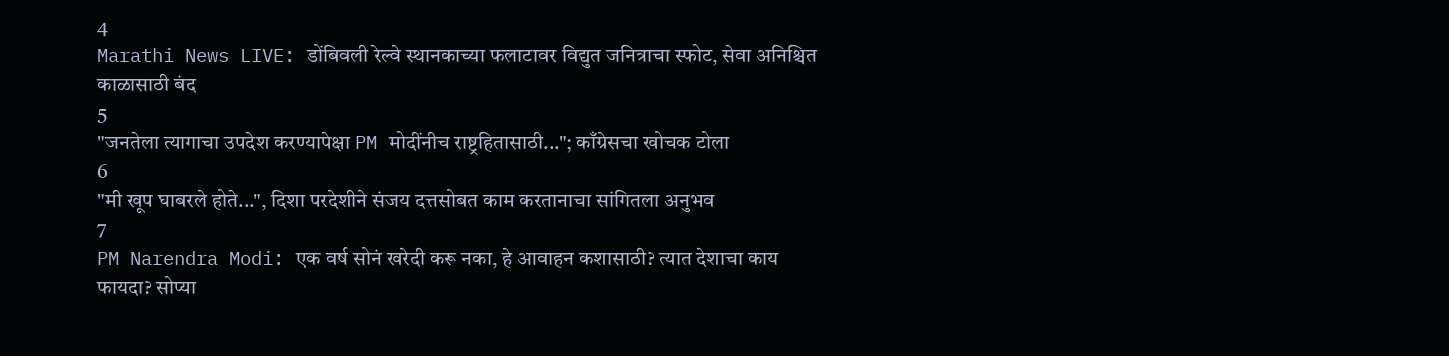4
Marathi News LIVE: डोंबिवली रेल्वे स्थानकाच्या फलाटावर विद्युत जनित्राचा स्फोट, सेवा अनिश्चित काळासाठी बंद
5
"जनतेला त्यागाचा उपदेश करण्यापेक्षा PM मोदींनीच राष्ट्रहितासाठी..."; काँग्रेसचा खोचक टोला
6
"मी खूप घाबरले होते...", दिशा परदेशीने संजय दत्तसोबत काम करतानाचा सांगितला अनुभव
7
PM Narendra Modi: एक वर्ष सोनं खरेदी करू नका, हे आवाहन कशासाठी? त्यात देशाचा काय फायदा? सोप्या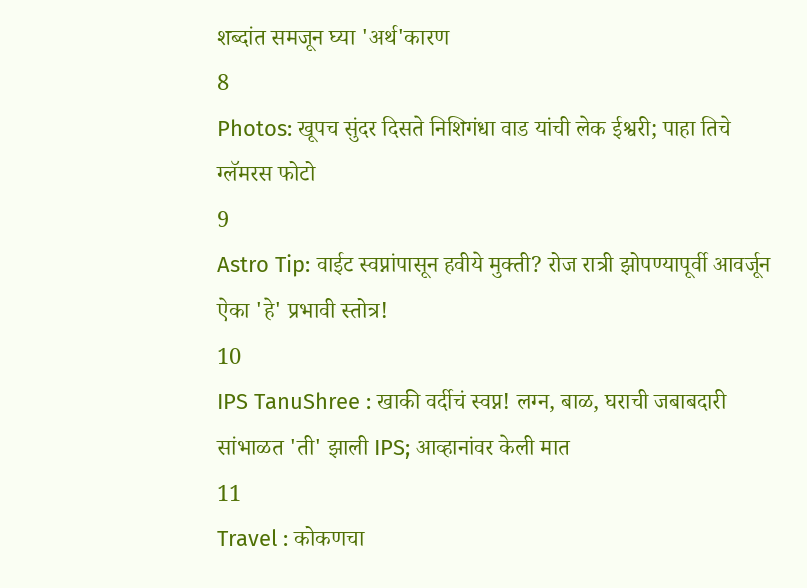शब्दांत समजून घ्या 'अर्थ'कारण
8
Photos: खूपच सुंदर दिसते निशिगंधा वाड यांची लेक ईश्वरी; पाहा तिचे ग्लॅमरस फोटो
9
Astro Tip: वाईट स्वप्नांपासून हवीये मुक्ती? रोज रात्री झोपण्यापूर्वी आवर्जून ऐका 'हे' प्रभावी स्तोत्र!
10
IPS TanuShree : खाकी वर्दीचं स्वप्न! लग्न, बाळ, घराची जबाबदारी सांभाळत 'ती' झाली IPS; आव्हानांवर केली मात
11
Travel : कोकणचा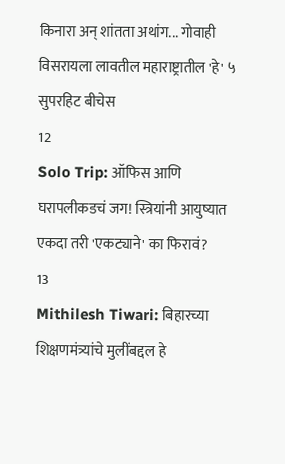किनारा अन् शांतता अथांग... गोवाही विसरायला लावतील महाराष्ट्रातील 'हे' ५ सुपरहिट बीचेस
12
Solo Trip: ऑफिस आणि घरापलीकडचं जग! स्त्रियांनी आयुष्यात एकदा तरी 'एकट्याने' का फिरावं?
13
Mithilesh Tiwari: बिहारच्या शिक्षणमंत्र्यांचे मुलींबद्दल हे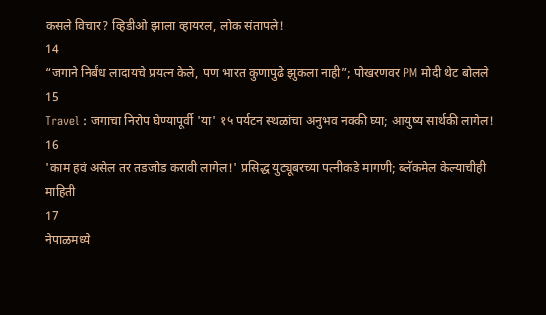कसले विचार? व्हिडीओ झाला व्हायरल, लोक संतापले!
14
“जगाने निर्बंध लादायचे प्रयत्न केले, पण भारत कुणापुढे झुकला नाही”; पोखरणवर PM मोदी थेट बोलले
15
Travel : जगाचा निरोप घेण्यापूर्वी 'या' १५ पर्यटन स्थळांचा अनुभव नक्की घ्या; आयुष्य सार्थकी लागेल!
16
'काम हवं असेल तर तडजोड करावी लागेल!' प्रसिद्ध युट्यूबरच्या पत्नीकडे मागणी; ब्लॅकमेल केल्याचीही माहिती
17
नेपाळमध्ये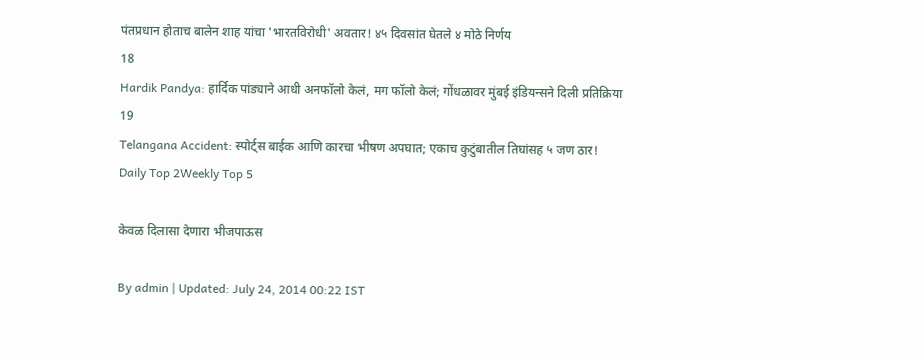पंतप्रधान होताच बालेन शाह यांचा 'भारतविरोधी' अवतार! ४५ दिवसांत घेतले ४ मोठे निर्णय
18
Hardik Pandya: हार्दिक पांड्याने आधी अनफॉलो केलं, मग फॉलो केलं; गोंधळावर मुंबई इंडियन्सने दिली प्रतिक्रिया
19
Telangana Accident: स्पोर्ट्स बाईक आणि कारचा भीषण अपघात; एकाच कुटुंबातील तिघांसह ५ जण ठार!
Daily Top 2Weekly Top 5

केवळ दिलासा देणारा भीजपाऊस

By admin | Updated: July 24, 2014 00:22 IST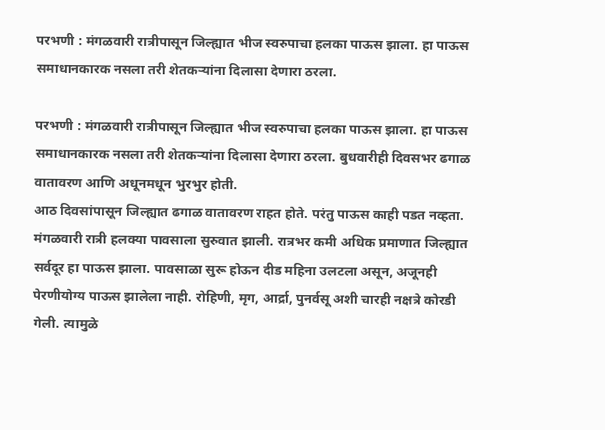परभणी : मंगळवारी रात्रीपासून जिल्ह्यात भीज स्वरुपाचा हलका पाऊस झाला. हा पाऊस समाधानकारक नसला तरी शेतकऱ्यांना दिलासा देणारा ठरला.

परभणी : मंगळवारी रात्रीपासून जिल्ह्यात भीज स्वरुपाचा हलका पाऊस झाला. हा पाऊस समाधानकारक नसला तरी शेतकऱ्यांना दिलासा देणारा ठरला. बुधवारीही दिवसभर ढगाळ वातावरण आणि अधूनमधून भुरभुर होती.
आठ दिवसांपासून जिल्ह्यात ढगाळ वातावरण राहत होते. परंतु पाऊस काही पडत नव्हता. मंगळवारी रात्री हलक्या पावसाला सुरुवात झाली. रात्रभर कमी अधिक प्रमाणात जिल्ह्यात सर्वदूर हा पाऊस झाला. पावसाळा सुरू होऊन दीड महिना उलटला असून, अजूनही पेरणीयोग्य पाऊस झालेला नाही. रोहिणी, मृग, आर्द्रा, पुनर्वसू अशी चारही नक्षत्रे कोरडी गेली. त्यामुळे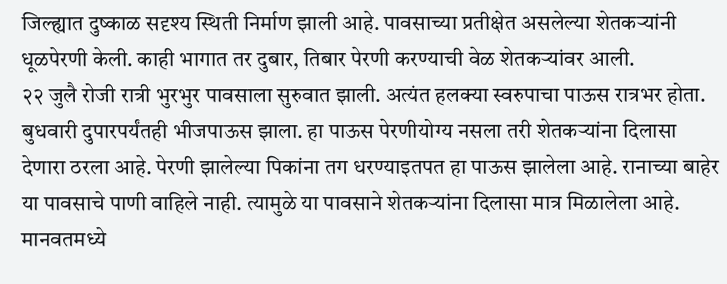जिल्ह्यात दुष्काळ सदृश्य स्थिती निर्माण झाली आहे. पावसाच्या प्रतीक्षेत असलेल्या शेतकऱ्यांनी धूळपेरणी केली. काही भागात तर दुबार, तिबार पेरणी करण्याची वेळ शेतकऱ्यांवर आली.
२२ जुलै रोजी रात्री भुरभुर पावसाला सुरुवात झाली. अत्यंत हलक्या स्वरुपाचा पाऊस रात्रभर होता. बुधवारी दुपारपर्यंतही भीजपाऊस झाला. हा पाऊस पेरणीयोग्य नसला तरी शेतकऱ्यांना दिलासा देणारा ठरला आहे. पेरणी झालेल्या पिकांना तग धरण्याइतपत हा पाऊस झालेला आहे. रानाच्या बाहेर या पावसाचे पाणी वाहिले नाही. त्यामुळे या पावसाने शेतकऱ्यांना दिलासा मात्र मिळालेला आहे.
मानवतमध्ये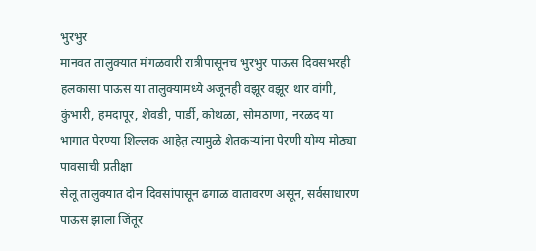भुरभुर
मानवत तालुक्यात मंगळवारी रात्रीपासूनच भुरभुर पाऊस दिवसभरही हलकासा पाऊस या तालुक्यामध्ये अजूनही वझूर वझूर थार वांगी, कुंभारी, हमदापूर, शेवडी, पार्डी, कोथळा, सोमठाणा, नरळद या भागात पेरण्या शिल्लक आहेत़ त्यामुळे शेतकऱ्यांना पेरणी योग्य मोठ्या पावसाची प्रतीक्षा
सेलू तालुक्यात दोन दिवसांपासून ढगाळ वातावरण असून, सर्वसाधारण पाऊस झाला जिंतूर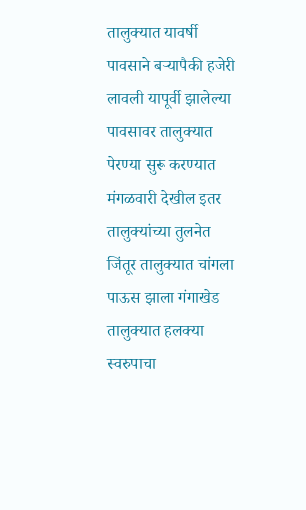तालुक्यात यावर्षी पावसाने बऱ्यापैकी हजेरी लावली यापूर्वी झालेल्या पावसावर तालुक्यात पेरण्या सुरू करण्यात मंगळवारी देखील इतर तालुक्यांच्या तुलनेत जिंतूर तालुक्यात चांगला पाऊस झाला गंगाखेड तालुक्यात हलक्या स्वरुपाचा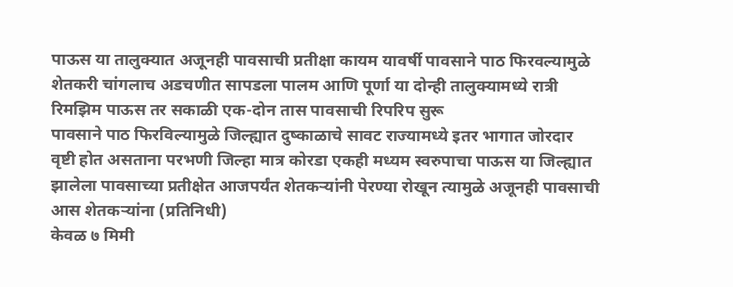पाऊस या तालुक्यात अजूनही पावसाची प्रतीक्षा कायम यावर्षी पावसाने पाठ फिरवल्यामुळे शेतकरी चांगलाच अडचणीत सापडला पालम आणि पूर्णा या दोन्ही तालुक्यामध्ये रात्री रिमझिम पाऊस तर सकाळी एक-दोन तास पावसाची रिपरिप सुरू
पावसाने पाठ फिरविल्यामुळे जिल्ह्यात दुष्काळाचे सावट राज्यामध्ये इतर भागात जोरदार वृष्टी होत असताना परभणी जिल्हा मात्र कोरडा एकही मध्यम स्वरुपाचा पाऊस या जिल्ह्यात झालेला पावसाच्या प्रतीक्षेत आजपर्यंत शेतकऱ्यांनी पेरण्या रोखून त्यामुळे अजूनही पावसाची आस शेतकऱ्यांना (प्रतिनिधी)
केवळ ७ मिमी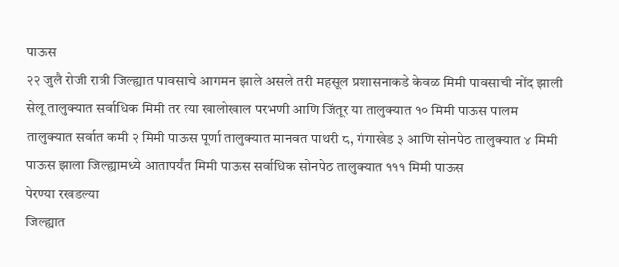पाऊस
२२ जुलै रोजी रात्री जिल्ह्यात पावसाचे आगमन झाले असले तरी महसूल प्रशासनाकडे केवळ मिमी पावसाची नोंद झाली सेलू तालुक्यात सर्वाधिक मिमी तर त्या खालोखाल परभणी आणि जिंतूर या तालुक्यात १० मिमी पाऊस पालम तालुक्यात सर्वात कमी २ मिमी पाऊस पूर्णा तालुक्यात मानवत पाथरी ८, गंगाखेड ३ आणि सोनपेठ तालुक्यात ४ मिमी पाऊस झाला जिल्ह्यामध्ये आतापर्यंत मिमी पाऊस सर्वाधिक सोनपेठ तालुक्यात १११ मिमी पाऊस
पेरण्या रखडल्या
जिल्ह्यात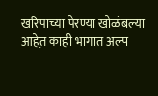खरिपाच्या पेरण्या खोळंबल्या आहेत़ काही भागात अल्प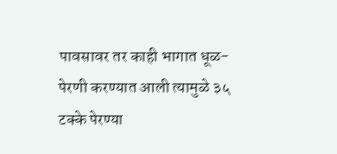पावसावर तर काही भागात धूळ- पेरणी करण्यात आली त्यामुळे ३५ टक्के पेरण्या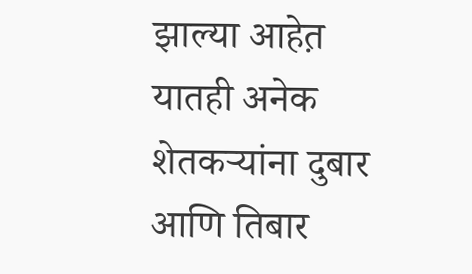झाल्या आहेत़ यातही अनेक शेतकऱ्यांना दुबार आणि तिबार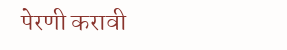पेरणी करावी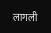लागली